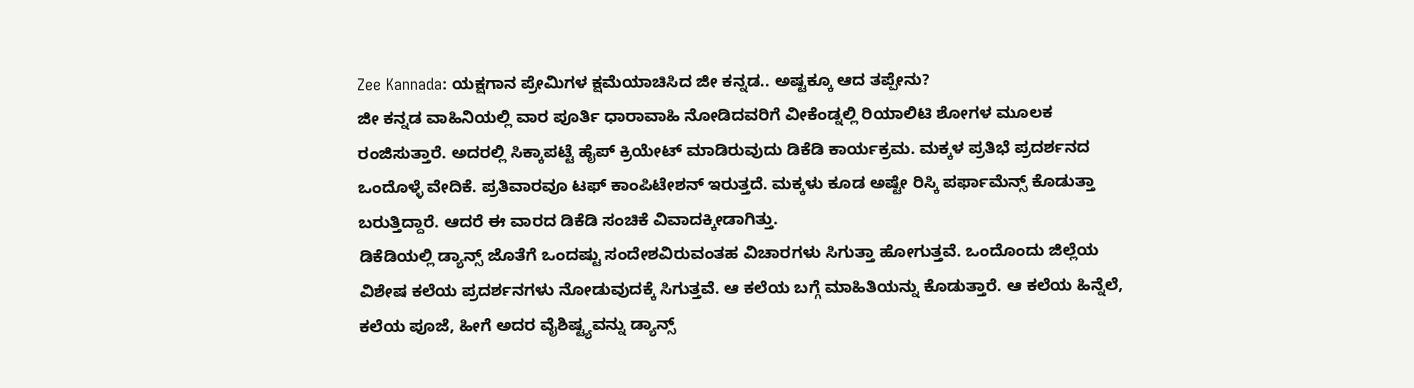Zee Kannada: ಯಕ್ಷಗಾನ ಪ್ರೇಮಿಗಳ ಕ್ಷಮೆಯಾಚಿಸಿದ ಜೀ ಕನ್ನಡ.. ಅಷ್ಟಕ್ಕೂ ಆದ ತಪ್ಪೇನು?
ಜೀ ಕನ್ನಡ ವಾಹಿನಿಯಲ್ಲಿ ವಾರ ಪೂರ್ತಿ ಧಾರಾವಾಹಿ ನೋಡಿದವರಿಗೆ ವೀಕೆಂಡ್ನಲ್ಲಿ ರಿಯಾಲಿಟಿ ಶೋಗಳ ಮೂಲಕ ರಂಜಿಸುತ್ತಾರೆ. ಅದರಲ್ಲಿ ಸಿಕ್ಕಾಪಟ್ಟೆ ಹೈಪ್ ಕ್ರಿಯೇಟ್ ಮಾಡಿರುವುದು ಡಿಕೆಡಿ ಕಾರ್ಯಕ್ರಮ. ಮಕ್ಕಳ ಪ್ರತಿಭೆ ಪ್ರದರ್ಶನದ ಒಂದೊಳ್ಳೆ ವೇದಿಕೆ. ಪ್ರತಿವಾರವೂ ಟಫ್ ಕಾಂಪಿಟೇಶನ್ ಇರುತ್ತದೆ. ಮಕ್ಕಳು ಕೂಡ ಅಷ್ಟೇ ರಿಸ್ಕಿ ಪರ್ಫಾಮೆನ್ಸ್ ಕೊಡುತ್ತಾ ಬರುತ್ತಿದ್ದಾರೆ. ಆದರೆ ಈ ವಾರದ ಡಿಕೆಡಿ ಸಂಚಿಕೆ ವಿವಾದಕ್ಕೀಡಾಗಿತ್ತು.
ಡಿಕೆಡಿಯಲ್ಲಿ ಡ್ಯಾನ್ಸ್ ಜೊತೆಗೆ ಒಂದಷ್ಟು ಸಂದೇಶವಿರುವಂತಹ ವಿಚಾರಗಳು ಸಿಗುತ್ತಾ ಹೋಗುತ್ತವೆ. ಒಂದೊಂದು ಜಿಲ್ಲೆಯ ವಿಶೇಷ ಕಲೆಯ ಪ್ರದರ್ಶನಗಳು ನೋಡುವುದಕ್ಕೆ ಸಿಗುತ್ತವೆ. ಆ ಕಲೆಯ ಬಗ್ಗೆ ಮಾಹಿತಿಯನ್ನು ಕೊಡುತ್ತಾರೆ. ಆ ಕಲೆಯ ಹಿನ್ನೆಲೆ, ಕಲೆಯ ಪೂಜೆ, ಹೀಗೆ ಅದರ ವೈಶಿಷ್ಟ್ಯವನ್ನು ಡ್ಯಾನ್ಸ್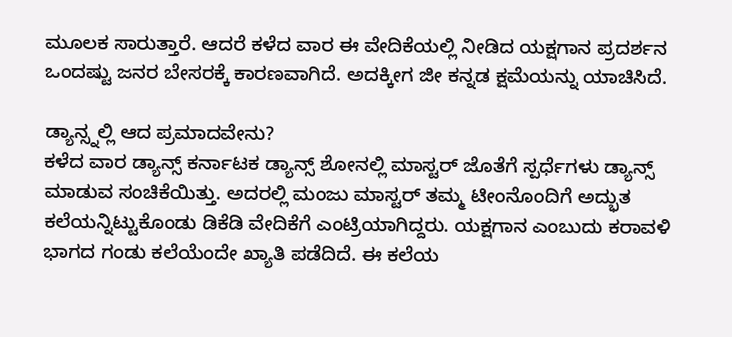ಮೂಲಕ ಸಾರುತ್ತಾರೆ. ಆದರೆ ಕಳೆದ ವಾರ ಈ ವೇದಿಕೆಯಲ್ಲಿ ನೀಡಿದ ಯಕ್ಷಗಾನ ಪ್ರದರ್ಶನ ಒಂದಷ್ಟು ಜನರ ಬೇಸರಕ್ಕೆ ಕಾರಣವಾಗಿದೆ. ಅದಕ್ಕೀಗ ಜೀ ಕನ್ನಡ ಕ್ಷಮೆಯನ್ನು ಯಾಚಿಸಿದೆ.

ಡ್ಯಾನ್ಸ್ನಲ್ಲಿ ಆದ ಪ್ರಮಾದವೇನು?
ಕಳೆದ ವಾರ ಡ್ಯಾನ್ಸ್ ಕರ್ನಾಟಕ ಡ್ಯಾನ್ಸ್ ಶೋನಲ್ಲಿ ಮಾಸ್ಟರ್ ಜೊತೆಗೆ ಸ್ಪರ್ಧೆಗಳು ಡ್ಯಾನ್ಸ್ ಮಾಡುವ ಸಂಚಿಕೆಯಿತ್ತು. ಅದರಲ್ಲಿ ಮಂಜು ಮಾಸ್ಟರ್ ತಮ್ಮ ಟೀಂನೊಂದಿಗೆ ಅದ್ಭುತ ಕಲೆಯನ್ನಿಟ್ಟುಕೊಂಡು ಡಿಕೆಡಿ ವೇದಿಕೆಗೆ ಎಂಟ್ರಿಯಾಗಿದ್ದರು. ಯಕ್ಷಗಾನ ಎಂಬುದು ಕರಾವಳಿ ಭಾಗದ ಗಂಡು ಕಲೆಯೆಂದೇ ಖ್ಯಾತಿ ಪಡೆದಿದೆ. ಈ ಕಲೆಯ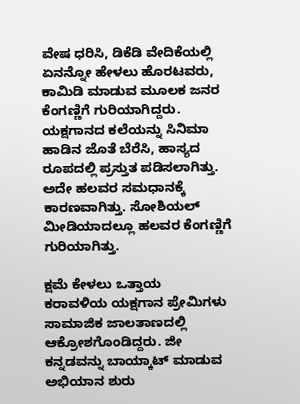ವೇಷ ಧರಿಸಿ, ಡಿಕೆಡಿ ವೇದಿಕೆಯಲ್ಲಿ ಏನನ್ನೋ ಹೇಳಲು ಹೊರಟವರು, ಕಾಮಿಡಿ ಮಾಡುವ ಮೂಲಕ ಜನರ ಕೆಂಗಣ್ಣಿಗೆ ಗುರಿಯಾಗಿದ್ದರು. ಯಕ್ಷಗಾನದ ಕಲೆಯನ್ನು ಸಿನಿಮಾ ಹಾಡಿನ ಜೊತೆ ಬೆರೆಸಿ, ಹಾಸ್ಯದ ರೂಪದಲ್ಲಿ ಪ್ರಸ್ತುತ ಪಡಿಸಲಾಗಿತ್ತು. ಅದೇ ಹಲವರ ಸಮಧಾನಕ್ಕೆ ಕಾರಣವಾಗಿತ್ತು. ಸೋಶಿಯಲ್ ಮೀಡಿಯಾದಲ್ಲೂ ಹಲವರ ಕೆಂಗಣ್ಣಿಗೆ ಗುರಿಯಾಗಿತ್ತು.

ಕ್ಷಮೆ ಕೇಳಲು ಒತ್ತಾಯ
ಕರಾವಳಿಯ ಯಕ್ಷಗಾನ ಪ್ರೇಮಿಗಳು ಸಾಮಾಜಿಕ ಜಾಲತಾಣದಲ್ಲಿ ಆಕ್ರೋಶಗೊಂಡಿದ್ದರು. ಜೀ ಕನ್ನಡವನ್ನು ಬಾಯ್ಕಾಟ್ ಮಾಡುವ ಅಭಿಯಾನ ಶುರು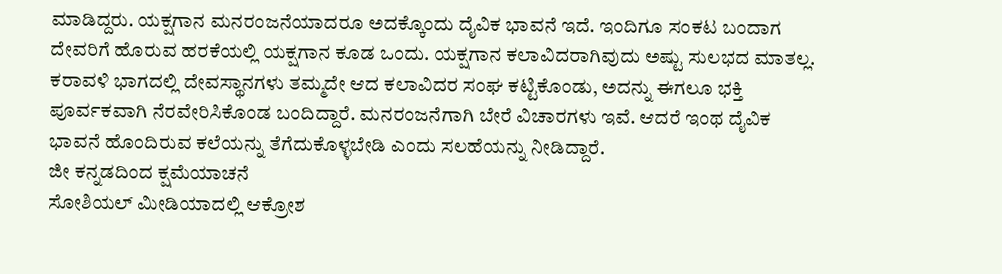ಮಾಡಿದ್ದರು. ಯಕ್ಷಗಾನ ಮನರಂಜನೆಯಾದರೂ ಅದಕ್ಕೊಂದು ದೈವಿಕ ಭಾವನೆ ಇದೆ. ಇಂದಿಗೂ ಸಂಕಟ ಬಂದಾಗ ದೇವರಿಗೆ ಹೊರುವ ಹರಕೆಯಲ್ಲಿ ಯಕ್ಷಗಾನ ಕೂಡ ಒಂದು. ಯಕ್ಷಗಾನ ಕಲಾವಿದರಾಗಿವುದು ಅಷ್ಟು ಸುಲಭದ ಮಾತಲ್ಲ. ಕರಾವಳಿ ಭಾಗದಲ್ಲಿ ದೇವಸ್ಥಾನಗಳು ತಮ್ಮದೇ ಆದ ಕಲಾವಿದರ ಸಂಘ ಕಟ್ಟಿಕೊಂಡು, ಅದನ್ನು ಈಗಲೂ ಭಕ್ತಿ ಪೂರ್ವಕವಾಗಿ ನೆರವೇರಿಸಿಕೊಂಡ ಬಂದಿದ್ದಾರೆ. ಮನರಂಜನೆಗಾಗಿ ಬೇರೆ ವಿಚಾರಗಳು ಇವೆ. ಆದರೆ ಇಂಥ ದೈವಿಕ ಭಾವನೆ ಹೊಂದಿರುವ ಕಲೆಯನ್ನು ತೆಗೆದುಕೊಳ್ಳಬೇಡಿ ಎಂದು ಸಲಹೆಯನ್ನು ನೀಡಿದ್ದಾರೆ.
ಜೀ ಕನ್ನಡದಿಂದ ಕ್ಷಮೆಯಾಚನೆ
ಸೋಶಿಯಲ್ ಮೀಡಿಯಾದಲ್ಲಿ ಆಕ್ರೋಶ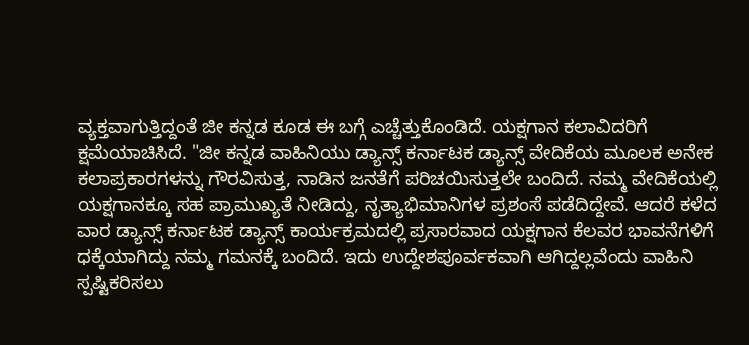ವ್ಯಕ್ತವಾಗುತ್ತಿದ್ದಂತೆ ಜೀ ಕನ್ನಡ ಕೂಡ ಈ ಬಗ್ಗೆ ಎಚ್ಚೆತ್ತುಕೊಂಡಿದೆ. ಯಕ್ಷಗಾನ ಕಲಾವಿದರಿಗೆ ಕ್ಷಮೆಯಾಚಿಸಿದೆ. "ಜೀ ಕನ್ನಡ ವಾಹಿನಿಯು ಡ್ಯಾನ್ಸ್ ಕರ್ನಾಟಕ ಡ್ಯಾನ್ಸ್ ವೇದಿಕೆಯ ಮೂಲಕ ಅನೇಕ ಕಲಾಪ್ರಕಾರಗಳನ್ನು ಗೌರವಿಸುತ್ತ, ನಾಡಿನ ಜನತೆಗೆ ಪರಿಚಯಿಸುತ್ತಲೇ ಬಂದಿದೆ. ನಮ್ಮ ವೇದಿಕೆಯಲ್ಲಿ ಯಕ್ಷಗಾನಕ್ಕೂ ಸಹ ಪ್ರಾಮುಖ್ಯತೆ ನೀಡಿದ್ದು, ನೃತ್ಯಾಭಿಮಾನಿಗಳ ಪ್ರಶಂಸೆ ಪಡೆದಿದ್ದೇವೆ. ಆದರೆ ಕಳೆದ ವಾರ ಡ್ಯಾನ್ಸ್ ಕರ್ನಾಟಕ ಡ್ಯಾನ್ಸ್ ಕಾರ್ಯಕ್ರಮದಲ್ಲಿ ಪ್ರಸಾರವಾದ ಯಕ್ಷಗಾನ ಕೆಲವರ ಭಾವನೆಗಳಿಗೆ ಧಕ್ಕೆಯಾಗಿದ್ದು ನಮ್ಮ ಗಮನಕ್ಕೆ ಬಂದಿದೆ. ಇದು ಉದ್ದೇಶಪೂರ್ವಕವಾಗಿ ಆಗಿದ್ದಲ್ಲವೆಂದು ವಾಹಿನಿ ಸ್ಪಷ್ಟಿಕರಿಸಲು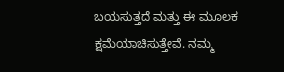ಬಯಸುತ್ತದೆ ಮತ್ತು ಈ ಮೂಲಕ ಕ್ಷಮೆಯಾಚಿಸುತ್ತೇವೆ. ನಮ್ಮ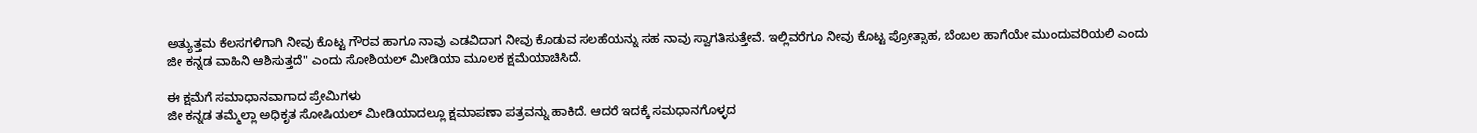ಅತ್ಯುತ್ತಮ ಕೆಲಸಗಳಿಗಾಗಿ ನೀವು ಕೊಟ್ಟ ಗೌರವ ಹಾಗೂ ನಾವು ಎಡವಿದಾಗ ನೀವು ಕೊಡುವ ಸಲಹೆಯನ್ನು ಸಹ ನಾವು ಸ್ವಾಗತಿಸುತ್ತೇವೆ. ಇಲ್ಲಿವರೆಗೂ ನೀವು ಕೊಟ್ಟ ಪ್ರೋತ್ಸಾಹ, ಬೆಂಬಲ ಹಾಗೆಯೇ ಮುಂದುವರಿಯಲಿ ಎಂದು ಜೀ ಕನ್ನಡ ವಾಹಿನಿ ಆಶಿಸುತ್ತದೆ" ಎಂದು ಸೋಶಿಯಲ್ ಮೀಡಿಯಾ ಮೂಲಕ ಕ್ಷಮೆಯಾಚಿಸಿದೆ.

ಈ ಕ್ಷಮೆಗೆ ಸಮಾಧಾನವಾಗಾದ ಪ್ರೇಮಿಗಳು
ಜೀ ಕನ್ನಡ ತಮ್ಮೆಲ್ಲಾ ಅಧಿಕೃತ ಸೋಷಿಯಲ್ ಮೀಡಿಯಾದಲ್ಲೂ ಕ್ಷಮಾಪಣಾ ಪತ್ರವನ್ನು ಹಾಕಿದೆ. ಆದರೆ ಇದಕ್ಕೆ ಸಮಧಾನಗೊಳ್ಳದ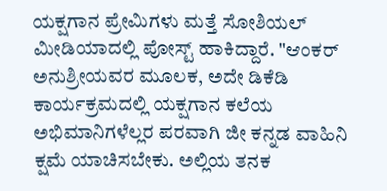ಯಕ್ಷಗಾನ ಪ್ರೇಮಿಗಳು ಮತ್ತೆ ಸೋಶಿಯಲ್ ಮೀಡಿಯಾದಲ್ಲಿ ಪೋಸ್ಟ್ ಹಾಕಿದ್ದಾರೆ. "ಆಂಕರ್ ಅನುಶ್ರೀಯವರ ಮೂಲಕ, ಅದೇ ಡಿಕೆಡಿ ಕಾರ್ಯಕ್ರಮದಲ್ಲಿ ಯಕ್ಷಗಾನ ಕಲೆಯ ಅಭಿಮಾನಿಗಳೆಲ್ಲರ ಪರವಾಗಿ ಜೀ ಕನ್ನಡ ವಾಹಿನಿ ಕ್ಷಮೆ ಯಾಚಿಸಬೇಕು. ಅಲ್ಲಿಯ ತನಕ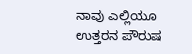ನಾವು ಎಲ್ಲಿಯೂ ಉತ್ತರನ ಪೌರುಷ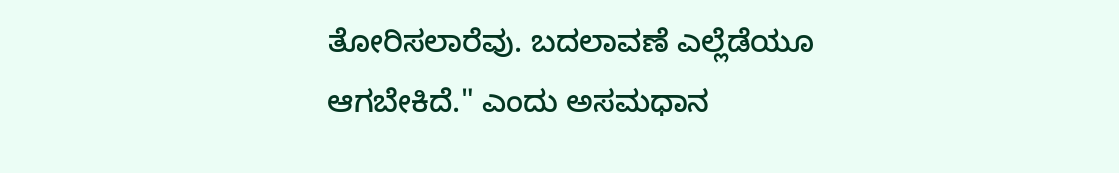ತೋರಿಸಲಾರೆವು. ಬದಲಾವಣೆ ಎಲ್ಲೆಡೆಯೂ ಆಗಬೇಕಿದೆ." ಎಂದು ಅಸಮಧಾನ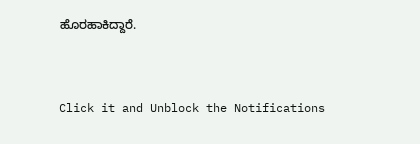ಹೊರಹಾಕಿದ್ದಾರೆ.


Click it and Unblock the Notifications